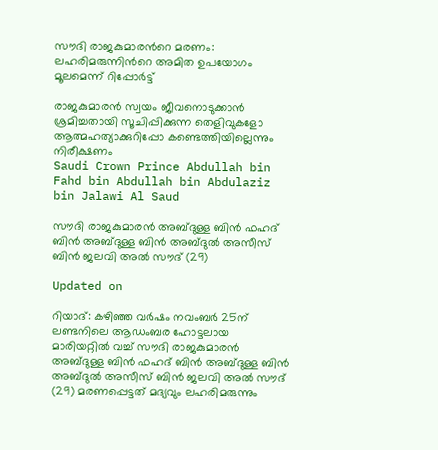സൗദി രാജകുമാരന്‍റെ മരണം: ലഹരിമരുന്നിന്‍റെ അമിത ഉപയോഗം മൂലമെന്ന് റിപ്പോര്‍ട്ട്

രാജകുമാരന്‍ സ്വയം ജീവനൊടുക്കാന്‍ ശ്രമിച്ചതായി സൂചിപ്പിക്കുന്ന തെളിവുകളോ ആത്മഹത്യാക്കുറിപ്പോ കണ്ടെത്തിയില്ലെന്നും നിരീക്ഷണം
Saudi Crown Prince Abdullah bin Fahd bin Abdullah bin Abdulaziz bin Jalawi Al Saud

സൗദി രാജകുമാരന്‍ അബ്ദുള്ള ബിന്‍ ഫഹദ് ബിന്‍ അബ്ദുള്ള ബിന്‍ അബ്ദുല്‍ അസീസ് ബിന്‍ ജലവി അല്‍ സൗദ് (29)

Updated on

റിയാദ്: കഴിഞ്ഞ വര്‍ഷം നവംബര്‍ 25ന് ലണ്ടനിലെ ആഡംബര ഹോട്ടലായ മാരിയറ്റില്‍ വച്ച് സൗദി രാജകുമാരന്‍ അബ്ദുള്ള ബിന്‍ ഫഹദ് ബിന്‍ അബ്ദുള്ള ബിന്‍ അബ്ദുല്‍ അസീസ് ബിന്‍ ജലവി അല്‍ സൗദ് (29) മരണപ്പെട്ടത് മദ്യവും ലഹരിമരുന്നും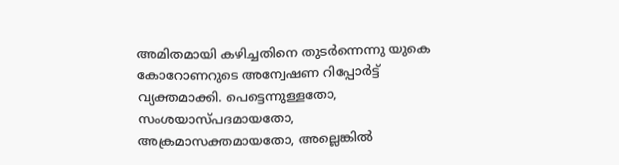അമിതമായി കഴിച്ചതിനെ തുടര്‍ന്നെന്നു യുകെ കോറോണറുടെ അന്വേഷണ റിപ്പോര്‍ട്ട് വ്യക്തമാക്കി. പെട്ടെന്നുള്ളതോ, സംശയാസ്പദമായതോ, അക്രമാസക്തമായതോ, അല്ലെങ്കില്‍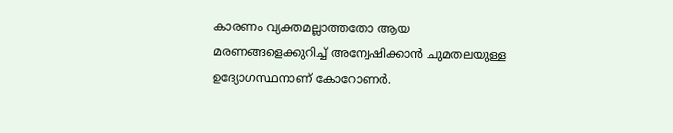കാരണം വ്യക്തമല്ലാത്തതോ ആയ മരണങ്ങളെക്കുറിച്ച് അന്വേഷിക്കാന്‍ ചുമതലയുള്ള ഉദ്യോഗസ്ഥനാണ് കോറോണര്‍.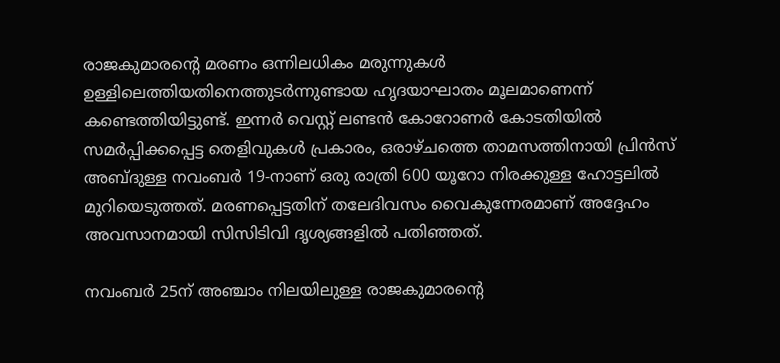രാജകുമാരന്‍റെ മരണം ഒന്നിലധികം മരുന്നുകള്‍ ഉള്ളിലെത്തിയതിനെത്തുടര്‍ന്നുണ്ടായ ഹൃദയാഘാതം മൂലമാണെന്ന് കണ്ടെത്തിയിട്ടുണ്ട്. ഇന്നര്‍ വെസ്റ്റ് ലണ്ടന്‍ കോറോണര്‍ കോടതിയില്‍ സമര്‍പ്പിക്കപ്പെട്ട തെളിവുകള്‍ പ്രകാരം, ഒരാഴ്ചത്തെ താമസത്തിനായി പ്രിന്‍സ് അബ്ദുള്ള നവംബര്‍ 19-നാണ് ഒരു രാത്രി 600 യൂറോ നിരക്കുള്ള ഹോട്ടലില്‍ മുറിയെടുത്തത്. മരണപ്പെട്ടതിന് തലേദിവസം വൈകുന്നേരമാണ് അദ്ദേഹം അവസാനമായി സിസിടിവി ദൃശ്യങ്ങളില്‍ പതിഞ്ഞത്.

നവംബർ 25ന് അഞ്ചാം നിലയിലുള്ള രാജകുമാരന്‍റെ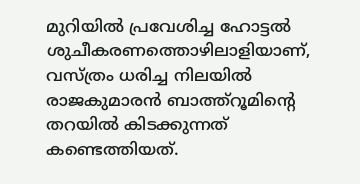മുറിയില്‍ പ്രവേശിച്ച ഹോട്ടല്‍ ശുചീകരണത്തൊഴിലാളിയാണ്, വസ്ത്രം ധരിച്ച നിലയില്‍ രാജകുമാരൻ ബാത്ത്‌റൂമിന്‍റെ തറയില്‍ കിടക്കുന്നത് കണ്ടെത്തിയത്.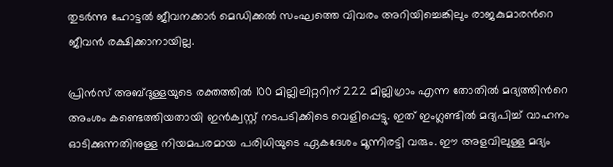തുടര്‍ന്നു ഹോട്ടല്‍ ജീവനക്കാര്‍ മെഡിക്കല്‍ സംഘത്തെ വിവരം അറിയിച്ചെങ്കിലും രാജകുമാരന്‍റെ ജീവന്‍ രക്ഷിക്കാനായില്ല.

പ്രിന്‍സ് അബ്ദുള്ളയുടെ രക്തത്തില്‍ 100 മില്ലിലിറ്ററിന് 222 മില്ലിഗ്രാം എന്ന തോതില്‍ മദ്യത്തിന്‍റെ അംശം കണ്ടെത്തിയതായി ഇന്‍ക്വസ്റ്റ് നടപടിക്കിടെ വെളിപ്പെട്ടു. ഇത് ഇംഗ്ലണ്ടില്‍ മദ്യപിച്ച് വാഹനം ഓടിക്കുന്നതിനുള്ള നിയമപരമായ പരിധിയുടെ ഏകദേശം മൂന്നിരട്ടി വരും. ഈ അളവിലുള്ള മദ്യം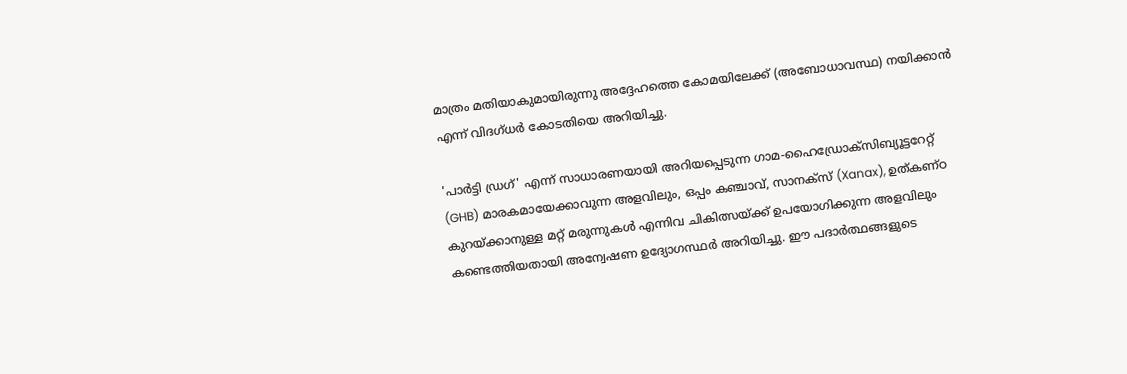മാത്രം മതിയാകുമായിരുന്നു അദ്ദേഹത്തെ കോമയിലേക്ക് (അബോധാവസ്ഥ) നയിക്കാന്‍ എന്ന് വിദഗ്ധര്‍ കോടതിയെ അറിയിച്ചു.

'പാര്‍ട്ടി ഡ്രഗ്' എന്ന് സാധാരണയായി അറിയപ്പെടുന്ന ഗാമ-ഹൈഡ്രോക്‌സിബ്യൂട്ടറേറ്റ് (GHB) മാരകമായേക്കാവുന്ന അളവിലും, ഒപ്പം കഞ്ചാവ്, സാനക്‌സ് (Xanax), ഉത്കണ്ഠ കുറയ്ക്കാനുള്ള മറ്റ് മരുന്നുകള്‍ എന്നിവ ചികിത്സയ്ക്ക് ഉപയോഗിക്കുന്ന അളവിലും കണ്ടെത്തിയതായി അന്വേഷണ ഉദ്യോഗസ്ഥര്‍ അറിയിച്ചു. ഈ പദാര്‍ത്ഥങ്ങളുടെ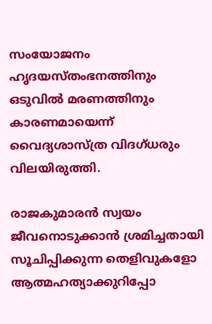സംയോജനം ഹൃദയസ്തംഭനത്തിനും ഒടുവില്‍ മരണത്തിനും കാരണമായെന്ന് വൈദ്യശാസ്ത്ര വിദഗ്ധരും വിലയിരുത്തി.

രാജകുമാരന്‍ സ്വയം ജീവനൊടുക്കാന്‍ ശ്രമിച്ചതായി സൂചിപ്പിക്കുന്ന തെളിവുകളോ ആത്മഹത്യാക്കുറിപ്പോ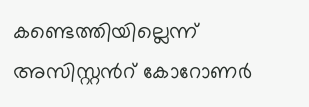കണ്ടെത്തിയില്ലെന്ന് അസിസ്റ്റന്‍റ് കോറോണര്‍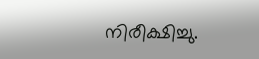നിരീക്ഷിച്ചു.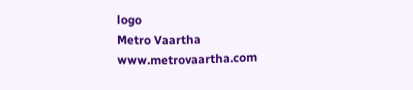logo
Metro Vaartha
www.metrovaartha.com